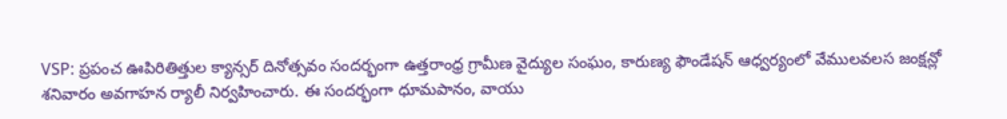VSP: ప్రపంచ ఊపిరితిత్తుల క్యాన్సర్ దినోత్సవం సందర్భంగా ఉత్తరాంధ్ర గ్రామీణ వైద్యుల సంఘం, కారుణ్య ఫౌండేషన్ ఆధ్వర్యంలో వేములవలస జంక్షన్లో శనివారం అవగాహన ర్యాలీ నిర్వహించారు. ఈ సందర్భంగా ధూమపానం, వాయు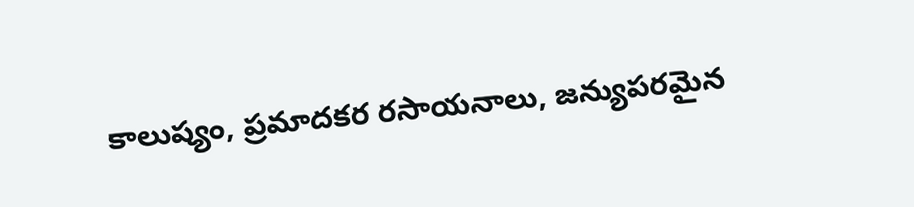కాలుష్యం, ప్రమాదకర రసాయనాలు, జన్యుపరమైన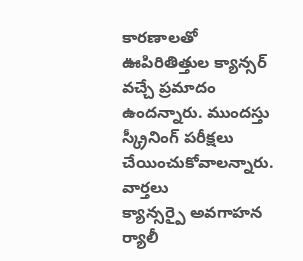కారణాలతో ఊపిరితిత్తుల క్యాన్సర్ వచ్చే ప్రమాదం ఉందన్నారు. ముందస్తు స్క్రీనింగ్ పరీక్షలు చేయించుకోవాలన్నారు.
వార్తలు
క్యాన్సర్పై అవగాహన ర్యాలీ